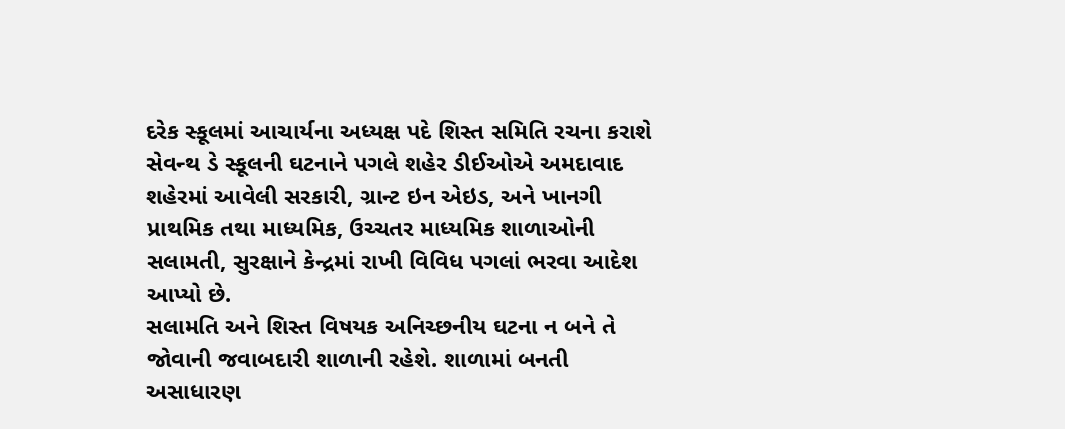દરેક સ્કૂલમાં આચાર્યના અધ્યક્ષ પદે શિસ્ત સમિતિ રચના કરાશે
સેવન્થ ડે સ્કૂલની ઘટનાને પગલે શહેર ડીઈઓએ અમદાવાદ શહેરમાં આવેલી સરકારી, ગ્રાન્ટ ઇન એઇડ, અને ખાનગી પ્રાથમિક તથા માધ્યમિક, ઉચ્ચતર માધ્યમિક શાળાઓની સલામતી, સુરક્ષાને કેન્દ્રમાં રાખી વિવિધ પગલાં ભરવા આદેશ આપ્યો છે.
સલામતિ અને શિસ્ત વિષયક અનિચ્છનીય ઘટના ન બને તે જોવાની જવાબદારી શાળાની રહેશે. શાળામાં બનતી અસાધારણ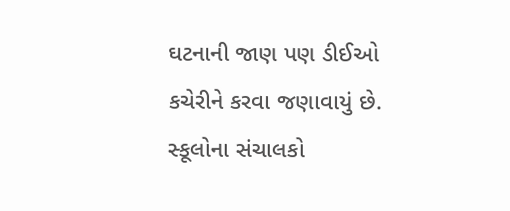ઘટનાની જાણ પણ ડીઈઓ કચેરીને કરવા જણાવાયું છે. સ્કૂલોના સંચાલકો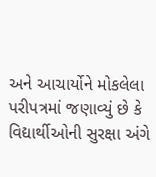અને આચાર્યોને મોકલેલા પરીપત્રમાં જણાવ્યું છે કે વિદ્યાર્થીઓની સુરક્ષા અંગે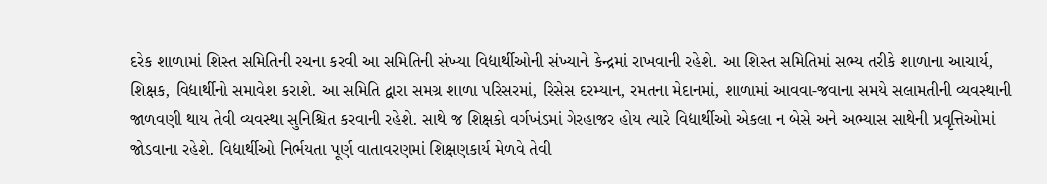દરેક શાળામાં શિસ્ત સમિતિની રચના કરવી આ સમિતિની સંખ્યા વિદ્યાર્થીઓની સંખ્યાને કેન્દ્રમાં રાખવાની રહેશે. આ શિસ્ત સમિતિમાં સભ્ય તરીકે શાળાના આચાર્ય, શિક્ષક, વિદ્યાર્થીનો સમાવેશ કરાશે. આ સમિતિ દ્વારા સમગ્ર શાળા પરિસરમાં, રિસેસ દરમ્યાન, રમતના મેદાનમાં, શાળામાં આવવા-જવાના સમયે સલામતીની વ્યવસ્થાની જાળવણી થાય તેવી વ્યવસ્થા સુનિશ્ચિત કરવાની રહેશે. સાથે જ શિક્ષકો વર્ગખંડમાં ગેરહાજર હોય ત્યારે વિદ્યાર્થીઓ એકલા ન બેસે અને અભ્યાસ સાથેની પ્રવૃત્તિઓમાં જોડવાના રહેશે. વિદ્યાર્થીઓ નિર્ભયતા પૂર્ણ વાતાવરણમાં શિક્ષણકાર્ય મેળવે તેવી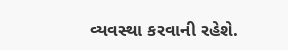વ્યવસ્થા કરવાની રહેશે.